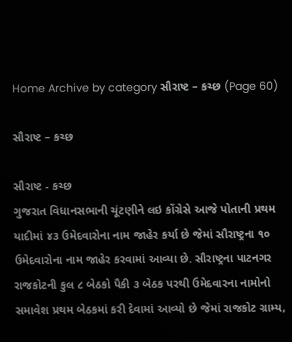Home Archive by category સૌરાષ્ટ – કચ્છ (Page 60)

સૌરાષ્ટ – કચ્છ

સૌરાષ્ટ - કચ્છ
ગુજરાત વિધાનસભાની ચૂંટણીને લઇ કોંગ્રેસે આજે પોતાની પ્રથમ યાદીમાં ૪૩ ઉમેદવારોના નામ જાહેર કર્યા છે જેમાં સૌરાષ્ટ્રના ૧૦ ઉમેદવારોના નામ જાહેર કરવામાં આવ્યા છે. સૌરાષ્ટ્રના પાટનગર રાજકોટની કુલ ૮ બેઠકો પૈકી ૩ બેઠક પરથી ઉમેદવારના નામોનો સમાવેશ પ્રથમ બેઠકમાં કરી દેવામાં આવ્યો છે જેમાં રાજકોટ ગ્રામ્ય,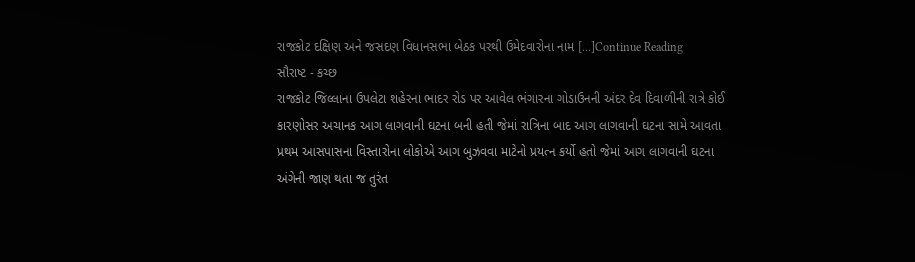રાજકોટ દક્ષિણ અને જસદણ વિધાનસભા બેઠક પરથી ઉમેદવારોના નામ […]Continue Reading
સૌરાષ્ટ - કચ્છ
રાજકોટ જિલ્લાના ઉપલેટા શહેરના ભાદર રોડ પર આવેલ ભંગારના ગોડાઉનની અંદર દેવ દિવાળીની રાત્રે કોઈ કારણોસર અચાનક આગ લાગવાની ઘટના બની હતી જેમાં રાત્રિના બાદ આગ લાગવાની ઘટના સામે આવતા પ્રથમ આસપાસના વિસ્તારોના લોકોએ આગ બુઝવવા માટેનો પ્રયત્ન કર્યો હતો જેમાં આગ લાગવાની ઘટના અંગેની જાણ થતા જ તુરંત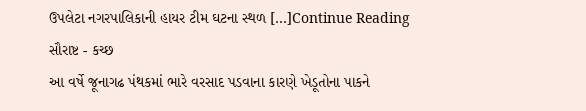ઉપલેટા નગરપાલિકાની હાયર ટીમ ઘટના સ્થળ […]Continue Reading
સૌરાષ્ટ - કચ્છ
આ વર્ષે જૂનાગઢ પંથકમાં ભારે વરસાદ પડવાના કારણે ખેડૂતોના પાકને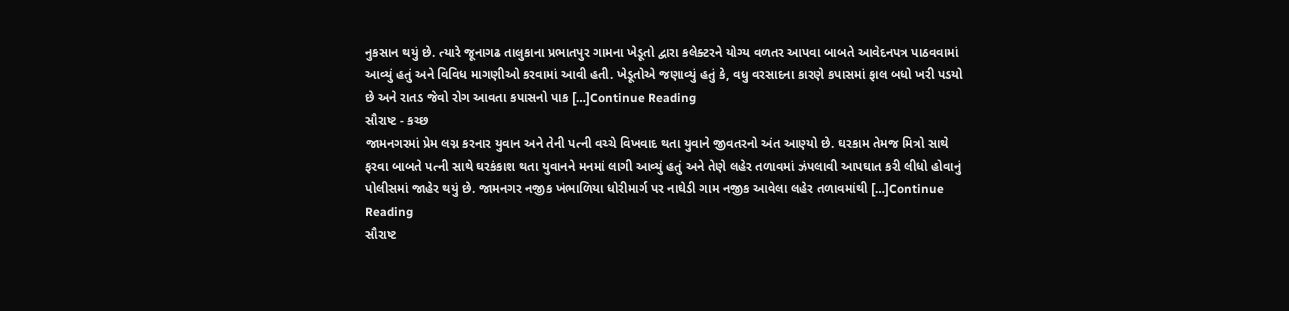નુકસાન થયું છે. ત્યારે જૂનાગઢ તાલુકાના પ્રભાતપુર ગામના ખેડૂતો દ્વારા કલેક્ટરને યોગ્ય વળતર આપવા બાબતે આવેદનપત્ર પાઠવવામાં આવ્યું હતું અને વિવિધ માગણીઓ કરવામાં આવી હતી. ખેડૂતોએ જણાવ્યું હતું કે, વધુ વરસાદના કારણે કપાસમાં ફાલ બધો ખરી પડયો છે અને રાતડ જેવો રોગ આવતા કપાસનો પાક […]Continue Reading
સૌરાષ્ટ - કચ્છ
જામનગરમાં પ્રેમ લગ્ન કરનાર યુવાન અને તેની પત્ની વચ્ચે વિખવાદ થતા યુવાને જીવતરનો અંત આણ્યો છે. ઘરકામ તેમજ મિત્રો સાથે ફરવા બાબતે પત્ની સાથે ઘરકંકાશ થતા યુવાનને મનમાં લાગી આવ્યું હતું અને તેણે લહેર તળાવમાં ઝંપલાવી આપઘાત કરી લીધો હોવાનું પોલીસમાં જાહેર થયું છે. જામનગર નજીક ખંભાળિયા ધોરીમાર્ગ પર નાઘેડી ગામ નજીક આવેલા લહેર તળાવમાંથી […]Continue Reading
સૌરાષ્ટ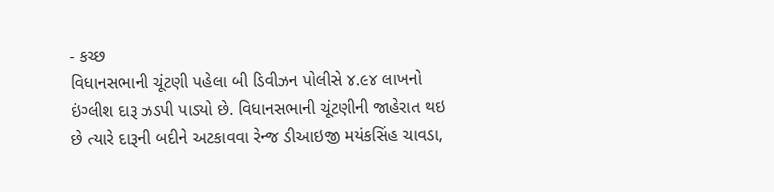- કચ્છ
વિધાનસભાની ચૂંટણી પહેલા બી ડિવીઝન પોલીસે ૪.૯૪ લાખનો ઇંગ્લીશ દારૂ ઝડપી પાડ્યો છે. વિધાનસભાની ચૂંટણીની જાહેરાત થઇ છે ત્યારે દારૂની બદીને અટકાવવા રેન્જ ડીઆઇજી મયંકસિંહ ચાવડા,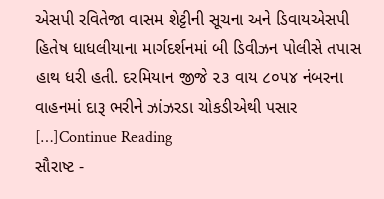એસપી રવિતેજા વાસમ શેટ્ટીની સૂચના અને ડિવાયએસપી હિતેષ ધાધલીયાના માર્ગદર્શનમાં બી ડિવીઝન પોલીસે તપાસ હાથ ધરી હતી. દરમિયાન જીજે ૨૩ વાય ૮૦૫૪ નંબરના વાહનમાં દારૂ ભરીને ઝાંઝરડા ચોકડીએથી પસાર […]Continue Reading
સૌરાષ્ટ -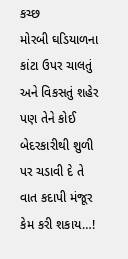કચ્છ
મોરબી ઘડિયાળના કાંટા ઉપર ચાલતું અને વિકસતું શહેર પણ તેને કોઈ બેદરકારીથી શુળી પર ચડાવી દે તે વાત કદાપી મંજૂર કેમ કરી શકાય…!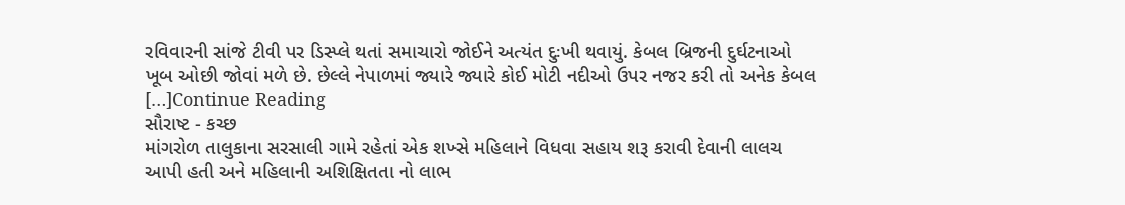રવિવારની સાંજે ટીવી પર ડિસ્પ્લે થતાં સમાચારો જોઈને અત્યંત દુઃખી થવાયું. કેબલ બ્રિજની દુર્ઘટનાઓ ખૂબ ઓછી જોવાં મળે છે. છેલ્લે નેપાળમાં જ્યારે જ્યારે કોઈ મોટી નદીઓ ઉપર નજર કરી તો અનેક કેબલ […]Continue Reading
સૌરાષ્ટ - કચ્છ
માંગરોળ તાલુકાના સરસાલી ગામે રહેતાં એક શખ્સે મહિલાને વિધવા સહાય શરૂ કરાવી દેવાની લાલચ આપી હતી અને મહિલાની અશિક્ષિતતા નો લાભ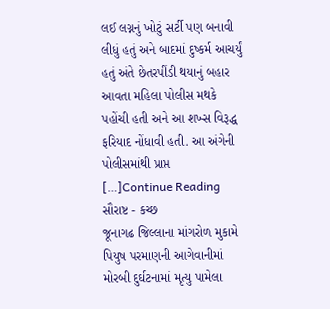લઈ લગ્નનું ખોટું સર્ટી પણ બનાવી લીધું હતું અને બાદમાં દુષ્કર્મ આચર્યું હતું અંતે છેતરપીંડી થયાનું બહાર આવતા મહિલા પોલીસ મથકે પહોંચી હતી અને આ શખ્સ વિરૂદ્ધ ફરિયાદ નોંધાવી હતી. આ અંગેની પોલીસમાંથી પ્રાપ્ત […]Continue Reading
સૌરાષ્ટ - કચ્છ
જૂનાગઢ જિલ્લાના માંગરોળ મુકામે પિયુષ પરમાણની આગેવાનીમાં મોરબી દુર્ઘટનામાં મૃત્યુ પામેલા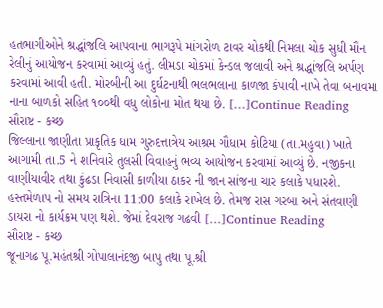હતભાગીઓને શ્રદ્ધાંજલિ આપવાના ભાગરૂપે માંગરોળ ટાવર ચોકથી નિમલા ચોક સુધી મૌન રેલીનું આયોજન કરવામાં આવ્યું હતું. લીમડા ચોકમાં કેન્ડલ જલાવી અને શ્રદ્ધાંજલિ અર્પણ કરવામાં આવી હતી. મોરબીની આ દુર્ઘટનાથી ભલભલાના કાળજા કંપાવી નાખે તેવા બનાવમા નાના બાળકો સહિત ૧૦૦થી વધુ લોકોના મોત થયા છે. […]Continue Reading
સૌરાષ્ટ - કચ્છ
જિલ્લાના જાણીતા પ્રાકૃતિક ધામ ગુરુદત્તાત્રેય આશ્રમ ગૌધામ કોટિયા (તા.મહુવા) ખાતે આગામી તા.5 ને શનિવારે તુલસી વિવાહનું ભવ્ય આયોજન કરવામાં આવ્યું છે. નજીકના વાણીયાવીર તથા કુંઢડા નિવાસી કાળીયા ઠાકર ની જાન સાંજના ચાર કલાકે પધારશે. હસ્તમેળાપ નો સમય રાત્રિના 11:00 કલાકે રાખેલ છે. તેમજ રાસ ગરબા અને સંતવાણી ડાયરા નો કાર્યક્રમ પણ થશે. જેમાં દેવરાજ ગઢવી […]Continue Reading
સૌરાષ્ટ - કચ્છ
જૂનાગઢ પૂ.મહંતશ્રી ગોપાલાનંદજી બાપુ તથા પૂ.શ્રી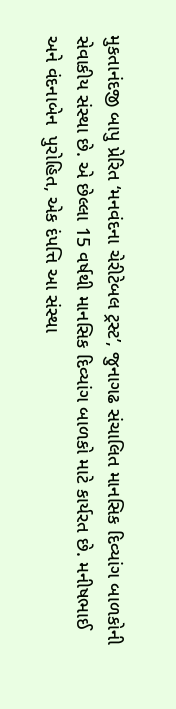મુકતાનંદજી બાપુ પ્રેરિત ‘મનવંદના ચેરીટેબલ ટ્રસ્ટ’, જુનાગઢ સંચાલિત માનસિક દિવ્યાંગ બાળકોની સેવાકીય સંસ્થા છે. એ છેલ્લા 15 વર્ષથી માનસિક દિવ્યાંગ બાળકો માટે કાર્યરત છે. મનીષભાઈ અને વંદનાબેન  પુરોહિત, એક દંપત્તિ આ સંસ્થા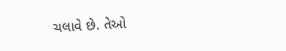ચલાવે છે. તેઓ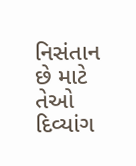નિસંતાન છે માટે તેઓ દિવ્યાંગ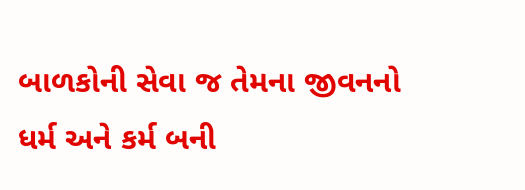બાળકોની સેવા જ તેમના જીવનનો ધર્મ અને કર્મ બની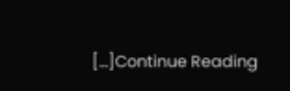[…]Continue Reading